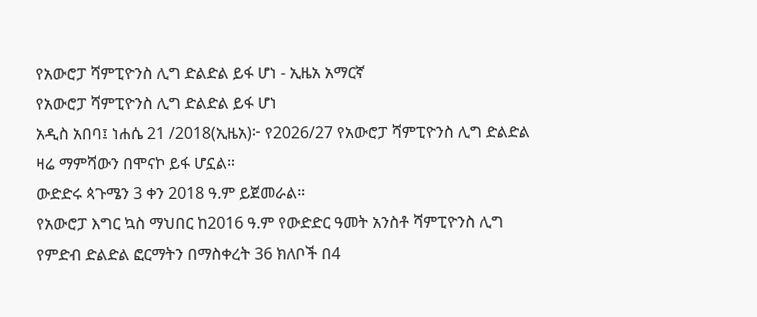የአውሮፓ ሻምፒዮንስ ሊግ ድልድል ይፋ ሆነ - ኢዜአ አማርኛ
የአውሮፓ ሻምፒዮንስ ሊግ ድልድል ይፋ ሆነ
አዲስ አበባ፤ ነሐሴ 21 /2018(ኢዜአ)፦ የ2026/27 የአውሮፓ ሻምፒዮንስ ሊግ ድልድል ዛሬ ማምሻውን በሞናኮ ይፋ ሆኗል።
ውድድሩ ጳጉሜን 3 ቀን 2018 ዓ.ም ይጀመራል።
የአውሮፓ እግር ኳስ ማህበር ከ2016 ዓ.ም የውድድር ዓመት አንስቶ ሻምፒዮንስ ሊግ የምድብ ድልድል ፎርማትን በማስቀረት 36 ክለቦች በ4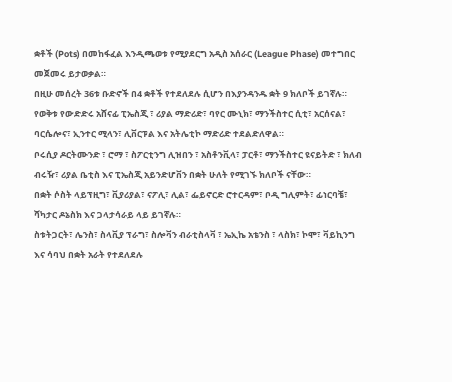ቋቶች (Pots) በመከፋፈል እንዲጫወቱ የሚያደርግ አዲስ አሰራር (League Phase) መተግበር መጀመሩ ይታወቃል።
በዚሁ መሰረት 36ቱ ቡድኖች በ4 ቋቶች የተደለደሉ ሲሆን በእያንዳንዱ ቋት 9 ክለቦች ይገኛሉ።
የወቅቱ የውድድሩ አሸናፊ ፒኤስጂ ፣ ሪያል ማድሪድ፣ ባየር ሙኒክ፣ ማንችስተር ሲቲ፣ አርሰናል፣ ባርሴሎና፣ ኢንተር ሚላን፣ ሊቨርፑል እና አትሌቲኮ ማድሪድ ተደልድለዋል።
ቦሩሲያ ዶርትሙንድ ፣ ሮማ ፣ ስፖርቲንግ ሊዝበን ፣ አስቶንቪላ፣ ፓርቶ፣ ማንችስተር ዩናይትድ ፣ ክለብ ብሩዥ፣ ሪያል ቤቲስ እና ፒኤስጂ አይንድሆቨን በቋት ሁለት የሚገኙ ክለቦች ናቸው።
በቋት ሶስት ላይፕዚግ፣ ቪያሪያል፣ ናፖሊ፣ ሊል፣ ፌይኖርድ ሮተርዳም፣ ቦዲ ግሊምት፣ ፊነርባቼ፣ ሻካታር ዶኔስክ እና ጋላታሳራይ ላይ ይገኛሉ።
ስቱትጋርት፣ ሌንስ፣ ስላቪያ ፕራግ፣ ስሎቫን ብራቲስላቫ ፣ ኤኢኬ አቴንስ ፣ ላስክ፣ ኮሞ፣ ቫይኪንግ እና ሳባህ በቋት አራት የተደለደሉ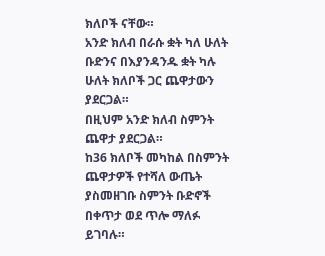ክለቦች ናቸው።
አንድ ክለብ በራሱ ቋት ካለ ሁለት ቡድንና በእያንዳንዱ ቋት ካሉ ሁለት ክለቦች ጋር ጨዋታውን ያደርጋል።
በዚህም አንድ ክለብ ስምንት ጨዋታ ያደርጋል።
ከ36 ክለቦች መካከል በስምንት ጨዋታዎች የተሻለ ውጤት ያስመዘገቡ ስምንት ቡድኖች በቀጥታ ወደ ጥሎ ማለፉ ይገባሉ።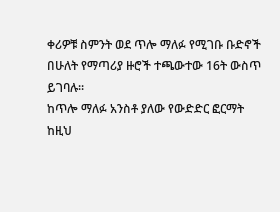ቀሪዎቹ ስምንት ወደ ጥሎ ማለፉ የሚገቡ ቡድኖች በሁለት የማጣሪያ ዙሮች ተጫውተው 16ት ውስጥ ይገባሉ።
ከጥሎ ማለፉ አንስቶ ያለው የውድድር ፎርማት ከዚህ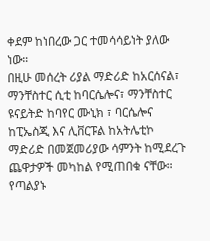ቀደም ከነበረው ጋር ተመሳሳይነት ያለው ነው።
በዚሁ መሰረት ሪያል ማድሪድ ከአርሰናል፣ ማንቸስተር ሲቲ ከባርሴሎና፣ ማንቸስተር ዩናይትድ ከባየር ሙኒክ ፣ ባርሴሎና ከፒኤስጂ እና ሊቨርፑል ከአትሌቲኮ ማድሪድ በመጀመሪያው ሳምንት ከሚደረጉ ጨዋታዎች መካከል የሚጠበቁ ናቸው።
የጣልያኑ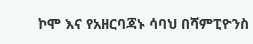ኮሞ እና የአዘርባጃኑ ሳባህ በሻምፒዮንስ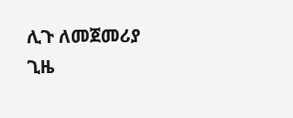ሊጉ ለመጀመሪያ ጊዜ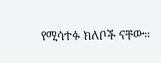የሚሳተፉ ክለቦች ናቸው።